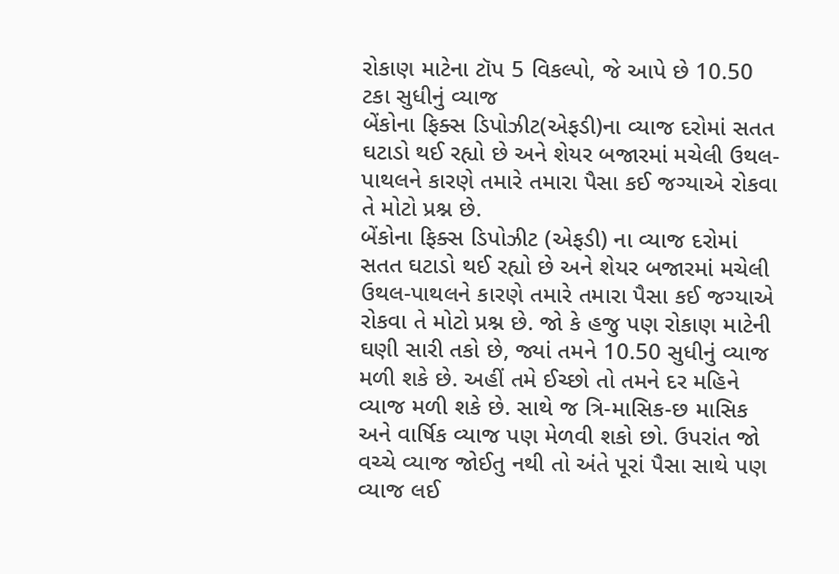રોકાણ માટેના ટૉપ 5 વિકલ્પો, જે આપે છે 10.50 ટકા સુધીનું વ્યાજ
બેંકોના ફિક્સ ડિપોઝીટ(એફડી)ના વ્યાજ દરોમાં સતત ઘટાડો થઈ રહ્યો છે અને શેયર બજારમાં મચેલી ઉથલ-પાથલને કારણે તમારે તમારા પૈસા કઈ જગ્યાએ રોકવા તે મોટો પ્રશ્ન છે.
બેંકોના ફિક્સ ડિપોઝીટ (એફડી) ના વ્યાજ દરોમાં સતત ઘટાડો થઈ રહ્યો છે અને શેયર બજારમાં મચેલી ઉથલ-પાથલને કારણે તમારે તમારા પૈસા કઈ જગ્યાએ રોકવા તે મોટો પ્રશ્ન છે. જો કે હજુ પણ રોકાણ માટેની ઘણી સારી તકો છે, જ્યાં તમને 10.50 સુધીનું વ્યાજ મળી શકે છે. અહીં તમે ઈચ્છો તો તમને દર મહિને વ્યાજ મળી શકે છે. સાથે જ ત્રિ-માસિક-છ માસિક અને વાર્ષિક વ્યાજ પણ મેળવી શકો છો. ઉપરાંત જો વચ્ચે વ્યાજ જોઈતુ નથી તો અંતે પૂરાં પૈસા સાથે પણ વ્યાજ લઈ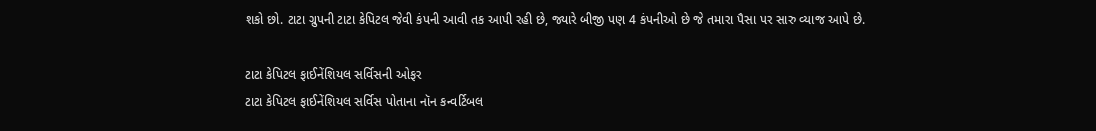શકો છો. ટાટા ગ્રુપની ટાટા કેપિટલ જેવી કંપની આવી તક આપી રહી છે, જ્યારે બીજી પણ 4 કંપનીઓ છે જે તમારા પૈસા પર સારુ વ્યાજ આપે છે.

ટાટા કેપિટલ ફાઈનેંશિયલ સર્વિસની ઓફર
ટાટા કેપિટલ ફાઈનેંશિયલ સર્વિસ પોતાના નૉન કન્વર્ટિબલ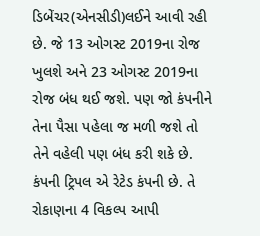ડિબેંચર(એનસીડી)લઈને આવી રહી છે. જે 13 ઓગસ્ટ 2019ના રોજ ખુલશે અને 23 ઓગસ્ટ 2019ના રોજ બંધ થઈ જશે. પણ જો કંપનીને તેના પૈસા પહેલા જ મળી જશે તો તેને વહેલી પણ બંધ કરી શકે છે. કંપની ટ્રિપલ એ રેટેડ કંપની છે. તે રોકાણના 4 વિકલ્પ આપી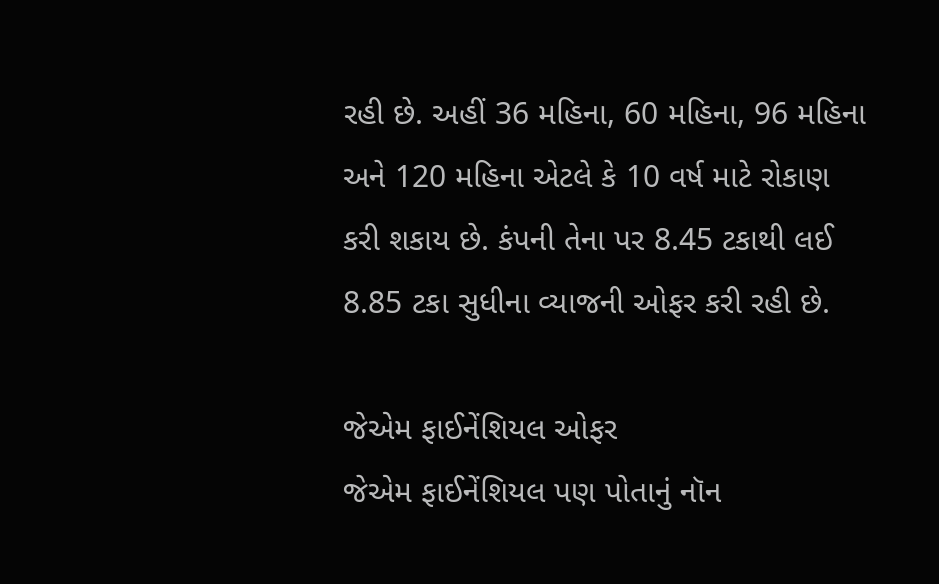રહી છે. અહીં 36 મહિના, 60 મહિના, 96 મહિના અને 120 મહિના એટલે કે 10 વર્ષ માટે રોકાણ કરી શકાય છે. કંપની તેના પર 8.45 ટકાથી લઈ 8.85 ટકા સુધીના વ્યાજની ઓફર કરી રહી છે.

જેએમ ફાઈનેંશિયલ ઓફર
જેએમ ફાઈનેંશિયલ પણ પોતાનું નૉન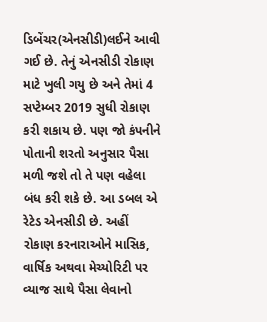ડિબેંચર(એનસીડી)લઈને આવી ગઈ છે. તેનું એનસીડી રોકાણ માટે ખુલી ગયુ છે અને તેમાં 4 સપ્ટેમ્બર 2019 સુધી રોકાણ કરી શકાય છે. પણ જો કંપનીને પોતાની શરતો અનુસાર પૈસા મળી જશે તો તે પણ વહેલા બંધ કરી શકે છે. આ ડબલ એ રેટેડ એનસીડી છે. અહીં રોકાણ કરનારાઓને માસિક, વાર્ષિક અથવા મેચ્યોરિટી પર વ્યાજ સાથે પૈસા લેવાનો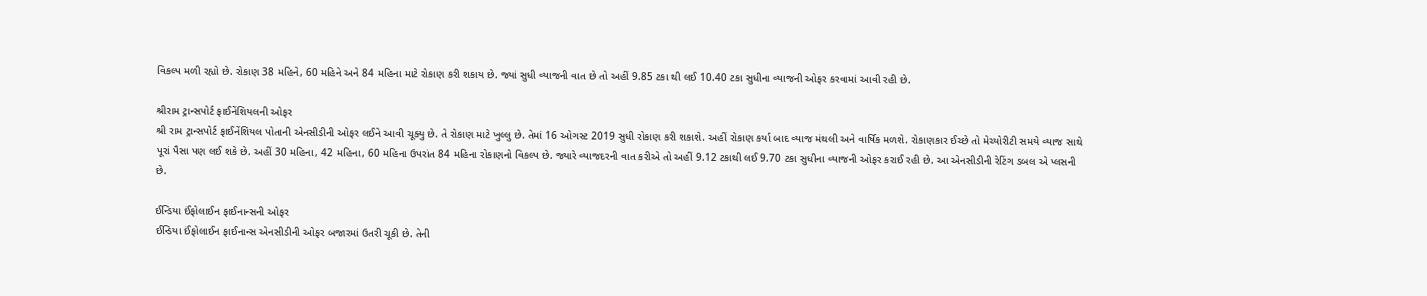વિકલ્પ મળી રહ્યો છે. રોકાણ 38 મહિને, 60 મહિને અને 84 મહિના માટે રોકાણ કરી શકાય છે. જ્યાં સુધી વ્યાજની વાત છે તો અહીં 9.85 ટકા થી લઈ 10.40 ટકા સુધીના વ્યાજની ઓફર કરવામાં આવી રહી છે.

શ્રીરામ ટ્રાન્સપોર્ટ ફાઈનેંશિયલની ઓફર
શ્રી રામ ટ્રાન્સપોર્ટ ફાઈનેંશિયલ પોતાની એનસીડીની ઓફર લઈને આવી ચૂક્યુ છે. તે રોકાણ માટે ખુલ્લુ છે. તેમાં 16 ઓગસ્ટ 2019 સુધી રોકાણ કરી શકાશે. અહીં રોકાણ કર્યા બાદ વ્યાજ મંથલી અને વાર્ષિક મળશે. રોકાણકાર ઈચ્છે તો મેચ્યોરીટી સમયે વ્યાજ સાથે પૂરાં પૈસા પણ લઈ શકે છે. અહીં 30 મહિના, 42 મહિના, 60 મહિના ઉપરાંત 84 મહિના રોકાણનો વિકલ્પ છે. જ્યારે વ્યાજદરની વાત કરીએ તો અહીં 9.12 ટકાથી લઈ 9.70 ટકા સુધીના વ્યાજની ઓફર કરાઈ રહી છે. આ એનસીડીની રેટિંગ ડબલ એ પ્લસની છે.

ઈન્ડિયા ઈંફોલાઈન ફાઈનાન્સની ઓફર
ઈન્ડિયા ઈંફોલાઈન ફાઈનાન્સ એનસીડીની ઓફર બજારમાં ઉતરી ચૂકી છે. તેની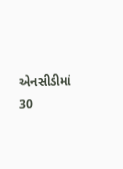એનસીડીમાં 30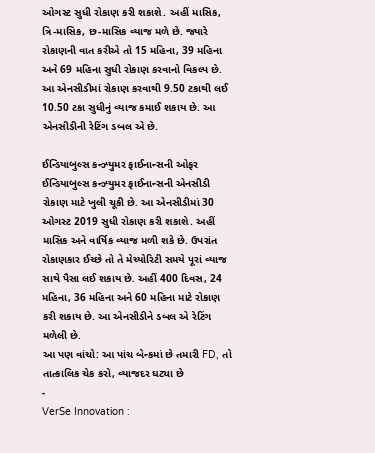ઓગસ્ટ સુધી રોકાણ કરી શકાશે. અહીં માસિક, ત્રિ-માસિક, છ-માસિક વ્યાજ મળે છે. જ્યારે રોકાણની વાત કરીએ તો 15 મહિના, 39 મહિના અને 69 મહિના સુધી રોકાણ કરવાનો વિકલ્પ છે. આ એનસીડીમાં રોકાણ કરવાથી 9.50 ટકાથી લઈ 10.50 ટકા સુધીનું વ્યાજ કમાઈ શકાય છે. આ એનસીડીની રેટિંગ ડબલ એ છે.

ઈન્ડિયાબુલ્સ કન્ઝ્યુમર ફાઈનાન્સની ઓફર
ઈન્ડિયાબુલ્સ કન્ઝ્યુમર ફાઈનાન્સની એનસીડી રોકાણ માટે ખુલી ચૂકી છે. આ એનસીડીમાં 30 ઓગસ્ટ 2019 સુધી રોકાણ કરી શકાશે. અહીં માસિક અને વાર્ષિક વ્યાજ મળી શકે છે. ઉપરાંત રોકાણકાર ઈચ્છે તો તે મેચ્યોરિટી સમયે પૂરાં વ્યાજ સાથે પૈસા લઈ શકાય છે. અહીં 400 દિવસ, 24 મહિના, 36 મહિના અને 60 મહિના માટે રોકાણ કરી શકાય છે. આ એનસીડીને ડબલ એ રેટિંગ મળેલી છે.
આ પણ વાંચો: આ પાંચ બેન્કમાં છે તમારી FD, તો તાત્કાલિક ચેક કરો, વ્યાજદર ઘટ્યા છે
-
VerSe Innovation :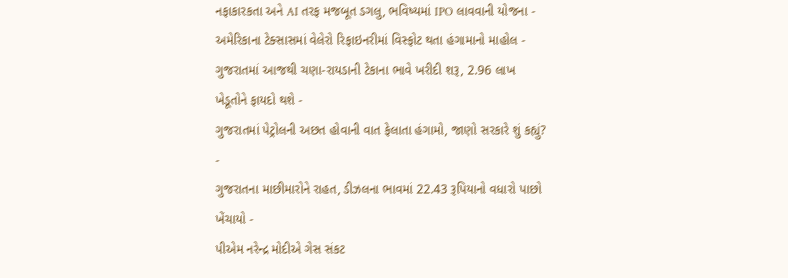નફાકારકતા અને AI તરફ મજબૂત ડગલુ, ભવિષ્યમાં IPO લાવવાની યોજના -
અમેરિકાના ટેક્સાસમાં વેલેરો રિફાઇનરીમાં વિસ્ફોટ થતા હંગામાનો માહોલ -
ગુજરાતમાં આજથી ચણા-રાયડાની ટેકાના ભાવે ખરીદી શરૂ, 2.96 લાખ ખેડૂતોને ફાયદો થશે -
ગુજરાતમાં પેટ્રોલની અછત હોવાની વાત ફેલાતા હંગામો, જાણો સરકારે શું કહ્યું? -
ગુજરાતના માછીમારોને રાહત, ડીઝલના ભાવમાં 22.43 રૂપિયાનો વધારો પાછો ખેંચાયો -
પીએમ નરેન્દ્ર મોદીએ ગેસ સંકટ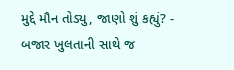મુદ્દે મૌન તોડ્યુ, જાણો શું કહ્યું? -
બજાર ખુલતાની સાથે જ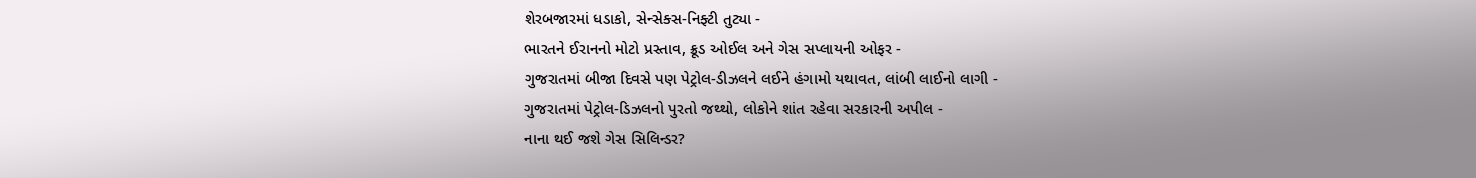શેરબજારમાં ધડાકો, સેન્સેક્સ-નિફ્ટી તુટ્યા -
ભારતને ઈરાનનો મોટો પ્રસ્તાવ, ક્રૂડ ઓઈલ અને ગેસ સપ્લાયની ઓફર -
ગુજરાતમાં બીજા દિવસે પણ પેટ્રોલ-ડીઝલને લઈને હંગામો યથાવત, લાંબી લાઈનો લાગી -
ગુજરાતમાં પેટ્રોલ-ડિઝલનો પુરતો જથ્થો, લોકોને શાંત રહેવા સરકારની અપીલ -
નાના થઈ જશે ગેસ સિલિન્ડર?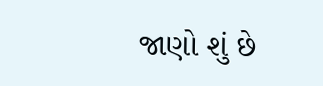જાણો શું છે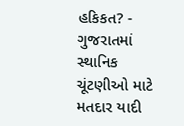હકિકત? -
ગુજરાતમાં સ્થાનિક ચૂંટણીઓ માટે મતદાર યાદી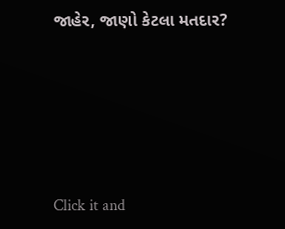જાહેર, જાણો કેટલા મતદાર?






Click it and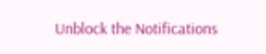Unblock the Notifications